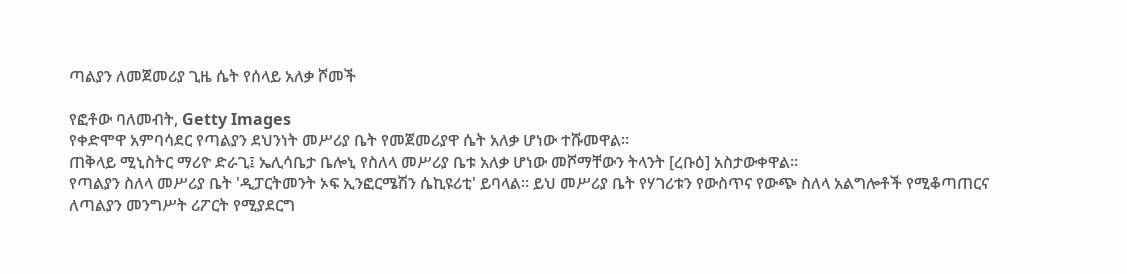ጣልያን ለመጀመሪያ ጊዜ ሴት የሰላይ አለቃ ሾመች

የፎቶው ባለመብት, Getty Images
የቀድሞዋ አምባሳደር የጣልያን ደህንነት መሥሪያ ቤት የመጀመሪያዋ ሴት አለቃ ሆነው ተሹመዋል።
ጠቅላይ ሚኒስትር ማሪዮ ድራጊ፤ ኤሊሳቤታ ቤሎኒ የስለላ መሥሪያ ቤቱ አለቃ ሆነው መሾማቸውን ትላንት [ረቡዕ] አስታውቀዋል።
የጣልያን ስለላ መሥሪያ ቤት 'ዲፓርትመንት ኦፍ ኢንፎርሜሽን ሴኪዩሪቲ' ይባላል። ይህ መሥሪያ ቤት የሃገሪቱን የውስጥና የውጭ ስለላ አልግሎቶች የሚቆጣጠርና ለጣልያን መንግሥት ሪፖርት የሚያደርግ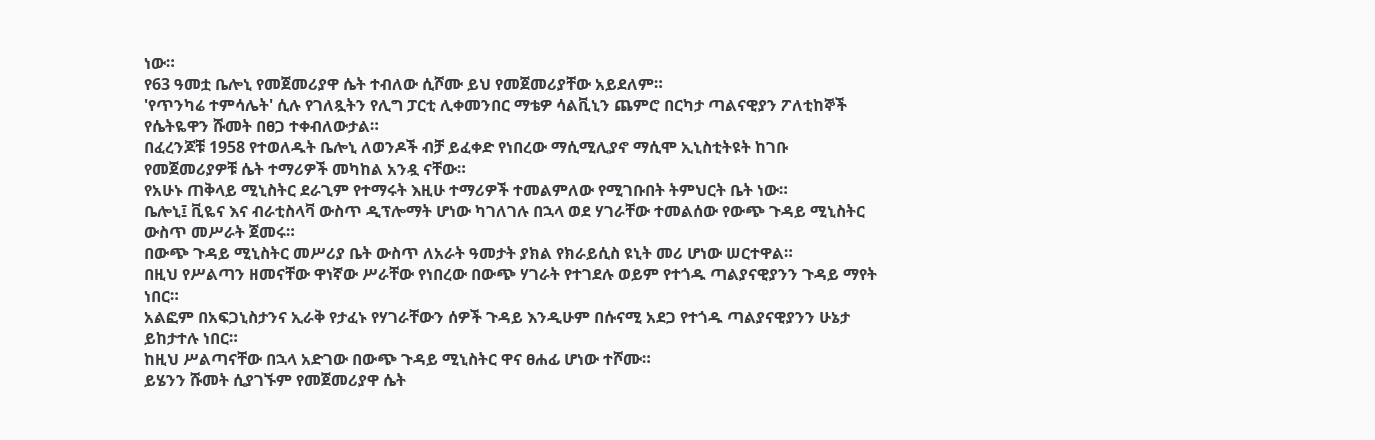ነው።
የ63 ዓመቷ ቤሎኒ የመጀመሪያዋ ሴት ተብለው ሲሾሙ ይህ የመጀመሪያቸው አይደለም።
'የጥንካሬ ተምሳሌት' ሲሉ የገለጿትን የሊግ ፓርቲ ሊቀመንበር ማቴዎ ሳልቪኒን ጨምሮ በርካታ ጣልናዊያን ፖለቲከኞች የሴትዬዋን ሹመት በፀጋ ተቀብለውታል።
በፈረንጆቹ 1958 የተወለዱት ቤሎኒ ለወንዶች ብቻ ይፈቀድ የነበረው ማሲሚሊያኖ ማሲሞ ኢኒስቲትዩት ከገቡ የመጀመሪያዎቹ ሴት ተማሪዎች መካከል አንዷ ናቸው።
የአሁኑ ጠቅላይ ሚኒስትር ደራጊም የተማሩት እዚሁ ተማሪዎች ተመልምለው የሚገቡበት ትምህርት ቤት ነው።
ቤሎኒ፤ ቪዬና እና ብራቲስላቫ ውስጥ ዲፕሎማት ሆነው ካገለገሉ በኋላ ወደ ሃገራቸው ተመልሰው የውጭ ጉዳይ ሚኒስትር ውስጥ መሥራት ጀመሩ።
በውጭ ጉዳይ ሚኒስትር መሥሪያ ቤት ውስጥ ለአራት ዓመታት ያክል የክራይሲስ ዩኒት መሪ ሆነው ሠርተዋል።
በዚህ የሥልጣን ዘመናቸው ዋነኛው ሥራቸው የነበረው በውጭ ሃገራት የተገደሉ ወይም የተጎዱ ጣልያናዊያንን ጉዳይ ማየት ነበር።
አልፎም በአፍጋኒስታንና ኢራቅ የታፈኑ የሃገራቸውን ሰዎች ጉዳይ እንዲሁም በሱናሚ አደጋ የተጎዱ ጣልያናዊያንን ሁኔታ ይከታተሉ ነበር።
ከዚህ ሥልጣናቸው በኋላ አድገው በውጭ ጉዳይ ሚኒስትር ዋና ፀሐፊ ሆነው ተሾሙ።
ይሄንን ሹመት ሲያገኙም የመጀመሪያዋ ሴት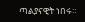ጣልያናዊት ነበሩ።